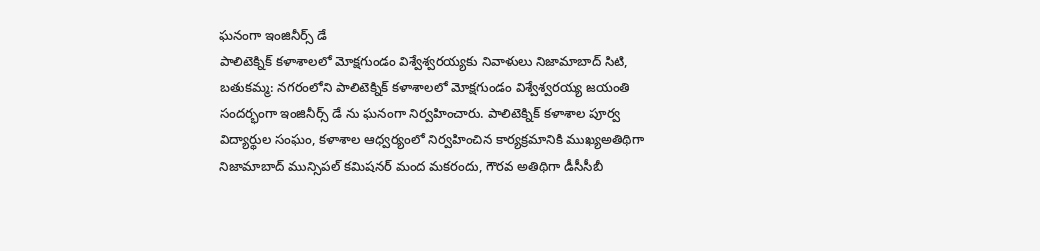ఘనంగా ఇంజినీర్స్ డే
పాలిటెక్నిక్ కళాశాలలో మోక్షగుండం విశ్వేశ్వరయ్యకు నివాళులు నిజామాబాద్ సిటి, బతుకమ్మ: నగరంలోని పాలిటెక్నిక్ కళాశాలలో మోక్షగుండం విశ్వేశ్వరయ్య జయంతి సందర్భంగా ఇంజినీర్స్ డే ను ఘనంగా నిర్వహించారు. పాలిటెక్నిక్ కళాశాల పూర్వ విద్యార్థుల సంఘం, కళాశాల ఆధ్వర్యంలో నిర్వహించిన కార్యక్రమానికి ముఖ్యఅతిథిగా నిజామాబాద్ మున్సిపల్ కమిషనర్ మంద మకరందు, గౌరవ అతిథిగా డీసీసీబీ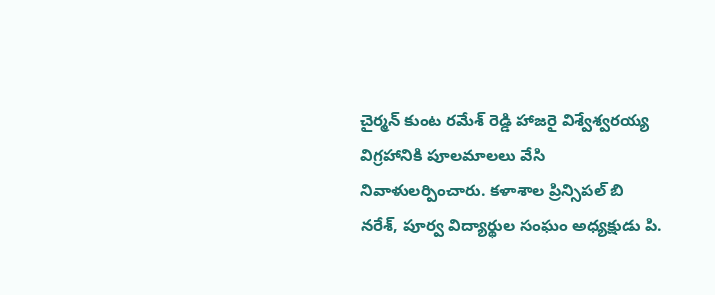చైర్మన్ కుంట రమేశ్ రెడ్డి హాజరై విశ్వేశ్వరయ్య విగ్రహానికి పూలమాలలు వేసి నివాళులర్పించారు. కళాశాల ప్రిన్సిపల్ బి నరేశ్, పూర్వ విద్యార్థుల సంఘం అధ్యక్షుడు పి.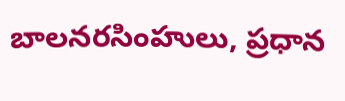బాలనరసింహులు, ప్రధాన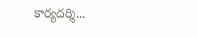కార్యదర్శి...